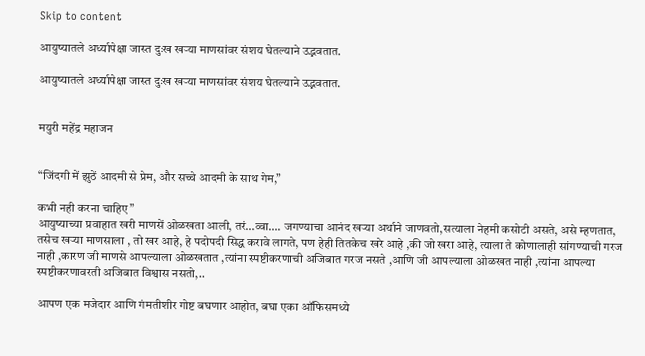Skip to content

आयुष्यातले अर्ध्यापेक्षा जास्त दुःख खऱ्या माणसांवर संशय घेतल्याने उद्भवतात.

आयुष्यातले अर्ध्यापेक्षा जास्त दुःख खऱ्या माणसांवर संशय घेतल्याने उद्भवतात.


मयुरी महेंद्र महाजन


“जिंदगी में झुठें आदमी से प्रेम, और सच्चे आदमी के साथ गेम,”

कभी नही करना चाहिए”
आयुष्याच्या प्रवाहात खरी माणसें ओळखता आली, तरं…व्वा…. जगण्याचा आनंद खऱ्या अर्थाने जाणवतो,सत्याला नेहमी कसोटी असते, असे म्हणतात, तसेच खर्‍या माणसाला , तो खर आहे, हे पदोपदी सिद्ध करावे लागते, पण हेही तितकेच खरे आहे ,की जो खरा आहे, त्याला ते कोणालाही सांगण्याची गरज नाही ,कारण जी माणसे आपल्याला ओळखतात ,त्यांना स्पष्टीकरणाची अजिबात गरज नसते ,आणि जी आपल्याला ओळखत नाही ,त्यांना आपल्या स्पष्टीकरणावरती अजिबात विश्वास नसतो,..

आपण एक मजेदार आणि गंमतीशीर गोष्ट बघणार आहोत, बघा एका ऑफिसमध्ये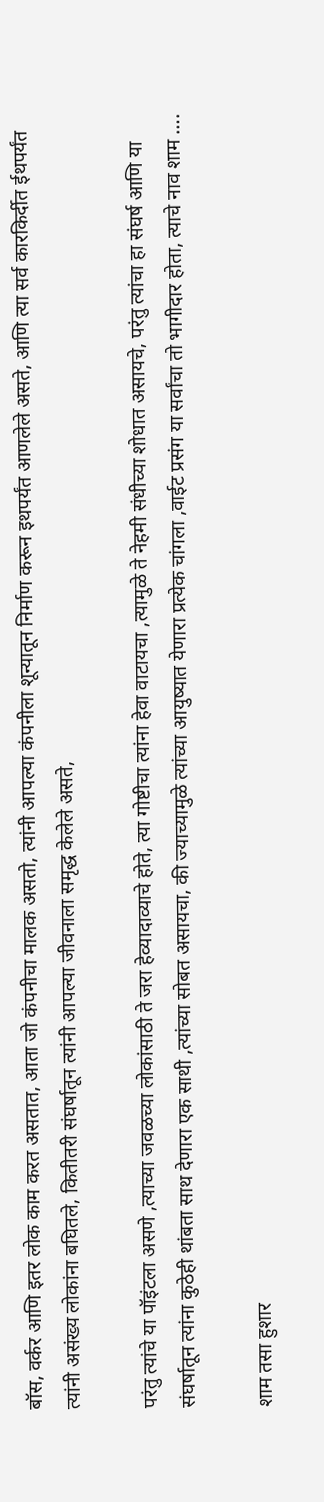बॉस, वर्कर आणि इतर लोक काम करत असतात, आता जो कंपनीचा मालक असतो, त्यांनी आपल्या कंपनीला शून्यातून निर्माण करून इथपर्यंत आणलेले असते, आणि त्या सर्व कारकिर्दीत ईथपर्यंत त्यांनी असंख्य लोकांना बघितले, कितीतरी संघर्षातून त्यांनी आपल्या जीवनाला समृद्ध केलेले असते,

परंतु त्यांचे या पॉइंटला असणे ,त्याच्या जवळच्या लोकांसाठी ते जरा हेव्यादाव्याचे होते, त्या गोष्टीचा त्यांना हेवा वाटायचा ,त्यामुळे ते नेहमी संधीच्या शोधात असायचे, परंतु त्यांचा हा संघर्ष आणि या संघर्षातून त्यांना कुठेही थांबता साथ देणारा एक साथी ,त्यांच्या सोबत असायचा, की ज्याच्यामुळे त्यांच्या आयुष्यात येणारा प्रत्येक चांगला ,वाईट प्रसंग या सर्वांचा तो भागीदार होता, त्याचे नाव शाम ….

शाम तसा हुशार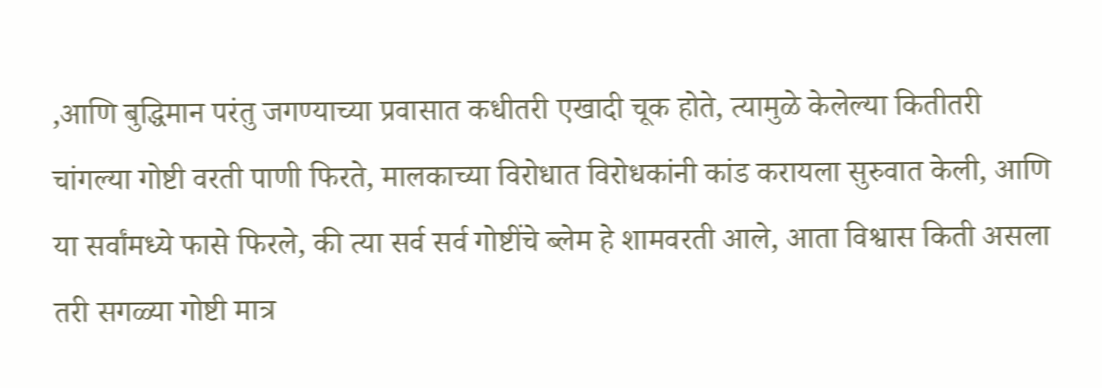,आणि बुद्धिमान परंतु जगण्याच्या प्रवासात कधीतरी एखादी चूक होते, त्यामुळे केलेल्या कितीतरी चांगल्या गोष्टी वरती पाणी फिरते, मालकाच्या विरोधात विरोधकांनी कांड करायला सुरुवात केली, आणि या सर्वांमध्ये फासे फिरले, की त्या सर्व सर्व गोष्टींचे ब्लेम हे शामवरती आले, आता विश्वास किती असला तरी सगळ्या गोष्टी मात्र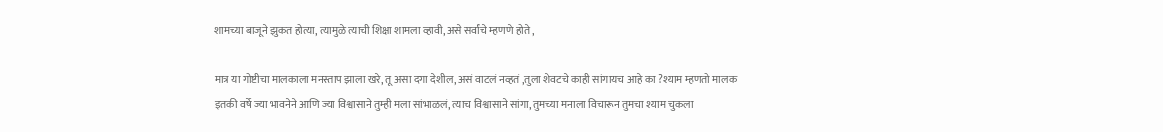शामच्या बाजूने झुकत होत्या, त्यामुळे त्याची शिक्षा शामला व्हावी, असे सर्वांचे म्हणणे होते ,

मात्र या गोष्टीचा मालकाला मनस्ताप झाला खरे, तू असा दगा देशील, असं वाटलं नव्हतं ,तुला शेवटचे काही सांगायच आहे का ?श्याम म्हणतो मालक इतकी वर्षे ज्या भावनेने आणि ज्या विश्वासाने तुम्ही मला सांभाळलं, त्याच विश्वासाने सांगा, तुमच्या मनाला विचारून तुमचा श्याम चुकला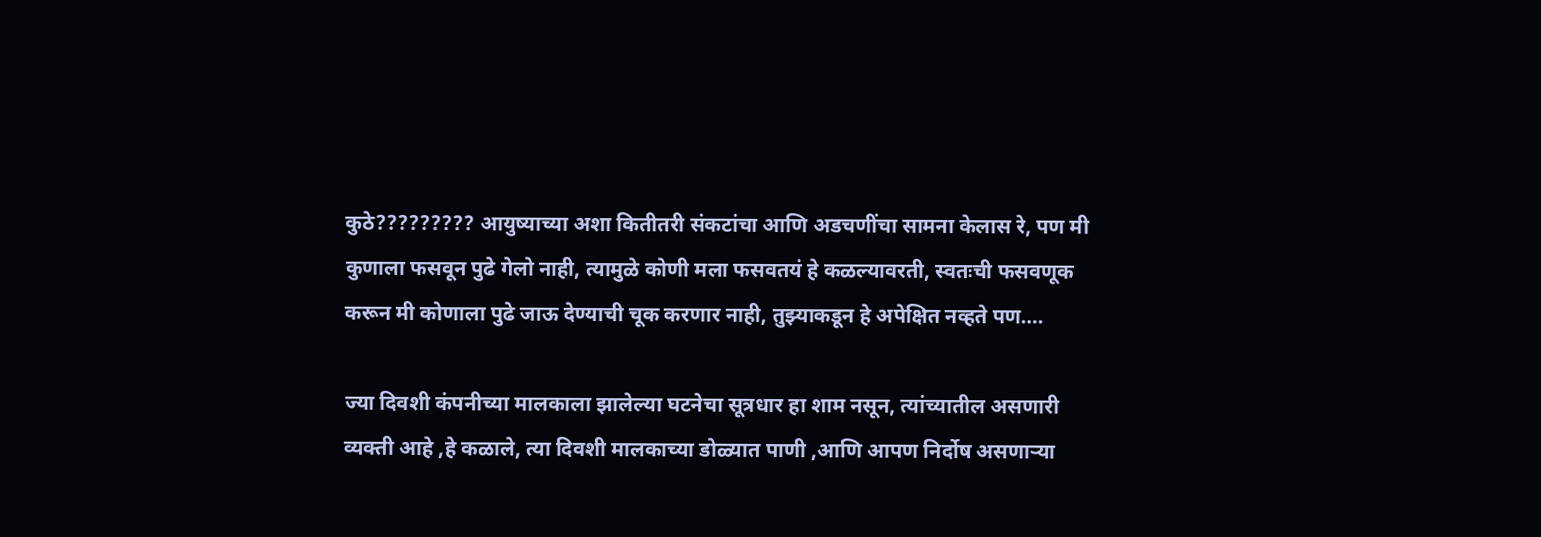कुठे????????? आयुष्याच्या अशा कितीतरी संकटांचा आणि अडचणींचा सामना केलास रे, पण मी कुणाला फसवून पुढे गेलो नाही, त्यामुळे कोणी मला फसवतयं हे कळल्यावरती, स्वतःची फसवणूक करून मी कोणाला पुढे जाऊ देण्याची चूक करणार नाही, तुझ्याकडून हे अपेक्षित नव्हते पण….

ज्या दिवशी कंपनीच्या मालकाला झालेल्या घटनेचा सूत्रधार हा शाम नसून, त्यांच्यातील असणारी व्यक्ती आहे ,हे कळाले, त्या दिवशी मालकाच्या डोळ्यात पाणी ,आणि आपण निर्दोष असणार्‍या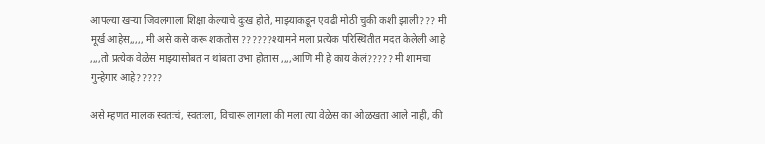आपल्या खऱ्या जिवलगाला शिक्षा केल्याचे दुःख होते, माझ्याकडून एवढी मोठी चुकी कशी झाली??? मी मूर्ख आहेस,,,,, मी असे कसे करू शकतोस ??????श्यामने मला प्रत्येक परिस्थितीत मदत केलेली आहे ,,,,तो प्रत्येक वेळेस माझ्यासोबत न थांबता उभा होतास ,,,,आणि मी हे काय केलं????? मी शामचा गुन्हेगार आहे?????

असे म्हणत मालक स्वतःचं, स्वतःला, विचारू लागला की मला त्या वेळेस का ओळखता आले नाही, की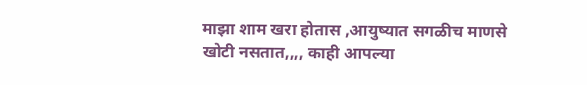माझा शाम खरा होतास ,आयुष्यात सगळीच माणसे खोटी नसतात,,,, काही आपल्या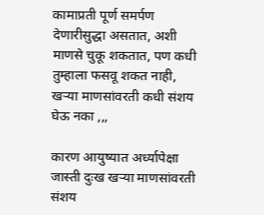कामाप्रती पूर्ण समर्पण देणारीसुद्धा असतात, अशी माणसे चुकू शकतात, पण कधी तुम्हाला फसवू शकत नाही, खऱ्या माणसांवरती कधी संशय घेऊ नका ,,,

कारण आयुष्यात अर्ध्यापेक्षा जास्ती दुःख खऱ्या माणसांवरती संशय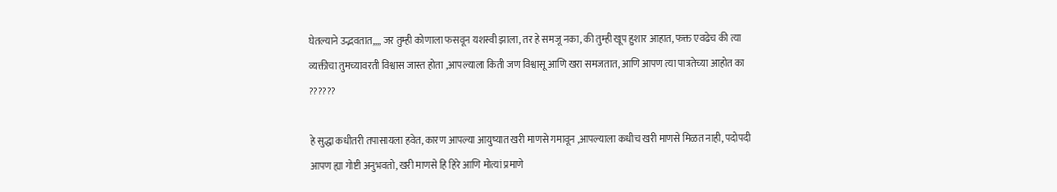घेतल्याने उद्भवतात,,,, जर तुम्ही कोणाला फसवून यशस्वी झाला, तर हे समजू नका, की तुम्ही खूप हुशार आहात, फक्त एवढेच की त्या व्यक्तीचा तुमच्यावरती विश्वास जास्त होता ,आपल्याला किती जण विश्वासू आणि खरा समजतात, आणि आपण त्या पात्रतेच्या आहोत का ??????

हे सुद्धा कधीतरी तपासायला हवेत, कारण आपल्या आयुष्यात खरी माणसे गमावून ,आपल्याला कधीच खरी माणसे मिळत नाही, पदोपदी आपण ह्या गोष्टी अनुभवतो, खरी माणसे हि हिरे आणि मोत्यां प्रमाणे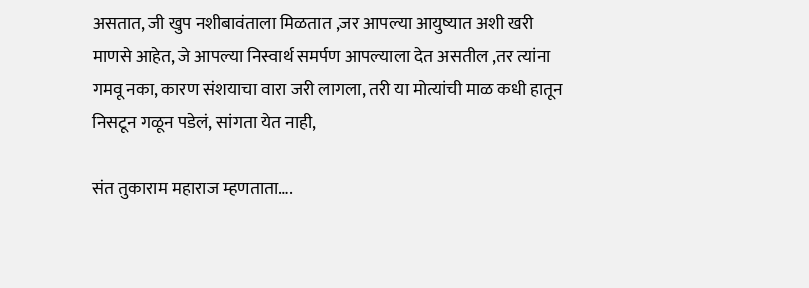असतात, जी खुप नशीबावंताला मिळतात ,जर आपल्या आयुष्यात अशी खरी माणसे आहेत, जे आपल्या निस्वार्थ समर्पण आपल्याला देत असतील ,तर त्यांना गमवू नका, कारण संशयाचा वारा जरी लागला, तरी या मोत्यांची माळ कधी हातून निसटून गळून पडेलं, सांगता येत नाही,

संत तुकाराम महाराज म्हणताता….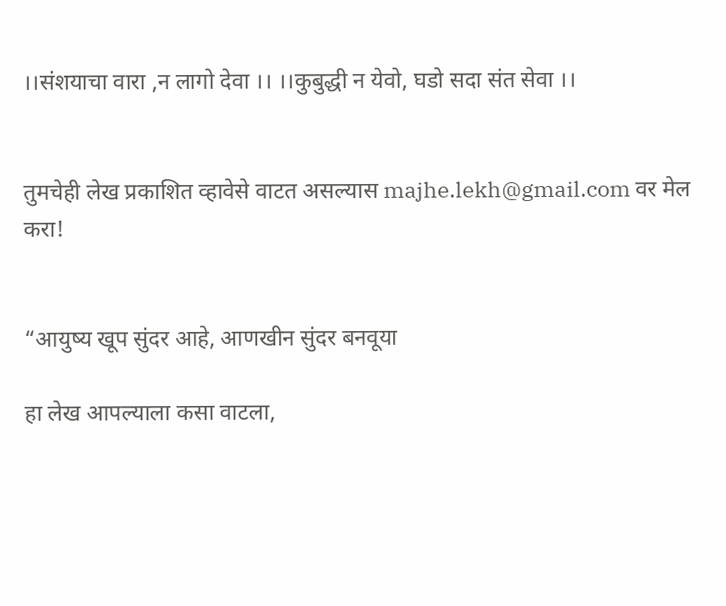।।संशयाचा वारा ,न लागो देवा ।। ।।कुबुद्धी न येवो, घडो सदा संत सेवा ।।


तुमचेही लेख प्रकाशित व्हावेसे वाटत असल्यास majhe.lekh@gmail.com वर मेल करा!


“आयुष्य खूप सुंदर आहे, आणखीन सुंदर बनवूया

हा लेख आपल्याला कसा वाटला,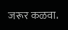जरूर कळवा.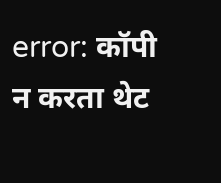error: कॉपी न करता थेट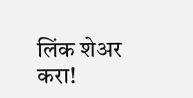लिंक शेअर करा!